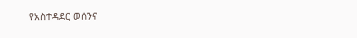የአስተዳደር ወሰንና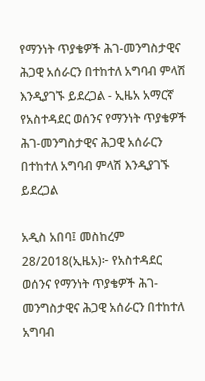የማንነት ጥያቄዎች ሕገ-መንግስታዊና ሕጋዊ አሰራርን በተከተለ አግባብ ምላሽ እንዲያገኙ ይደረጋል - ኢዜአ አማርኛ
የአስተዳደር ወሰንና የማንነት ጥያቄዎች ሕገ-መንግስታዊና ሕጋዊ አሰራርን በተከተለ አግባብ ምላሽ እንዲያገኙ ይደረጋል

አዲስ አበባ፤ መስከረም 28/2018(ኢዜአ)፦ የአስተዳደር ወሰንና የማንነት ጥያቄዎች ሕገ-መንግስታዊና ሕጋዊ አሰራርን በተከተለ አግባብ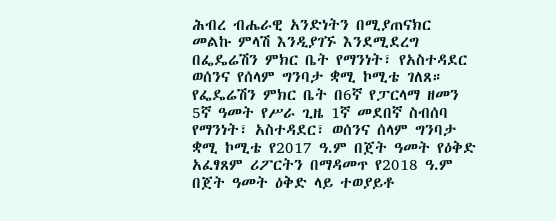ሕብረ ብሔራዊ አንድነትን በሚያጠናክር መልኩ ምላሽ እንዲያገኙ እንደሚደረግ በፌዴሬሽን ምክር ቤት የማንነት፣ የአስተዳደር ወሰንና የሰላም ግንባታ ቋሚ ኮሚቴ ገለጸ።
የፌዴሬሽን ምክር ቤት በ6ኛ የፓርላማ ዘመን 5ኛ ዓመት የሥራ ጊዜ 1ኛ መደበኛ ስብሰባ የማንነት፣ አስተዳደር፣ ወሰንና ሰላም ግንባታ ቋሚ ኮሚቴ የ2017 ዓ.ም በጀት ዓመት የዕቅድ አፈፃጸም ሪፖርትን በማዳመጥ የ2018 ዓ.ም በጀት ዓመት ዕቅድ ላይ ተወያይቶ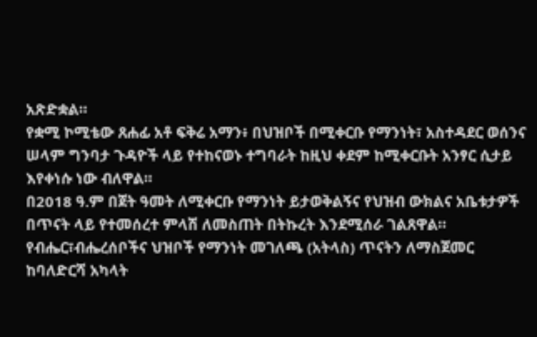አጽድቋል።
የቋሚ ኮሚቴው ጸሐፊ አቶ ፍቅሬ አማን፥ በህዝቦች በሚቀርቡ የማንነት፣ አስተዳደር ወሰንና ሠላም ግንባታ ጉዳዮች ላይ የተከናወኑ ተግባራት ከዚህ ቀደም ከሚቀርቡት አንፃር ሲታይ እየቀነሱ ነው ብለዋል።
በ2018 ዓ.ም በጀት ዓመት ለሚቀርቡ የማንነት ይታወቅልኝና የህዝብ ውክልና አቤቱታዎች በጥናት ላይ የተመሰረተ ምላሽ ለመስጠት በትኩረት እንደሚሰራ ገልጸዋል።
የብሔር፣ብሔረሰቦችና ህዝቦች የማንነት መገለጫ (አትላስ) ጥናትን ለማስጀመር ከባለድርሻ አካላት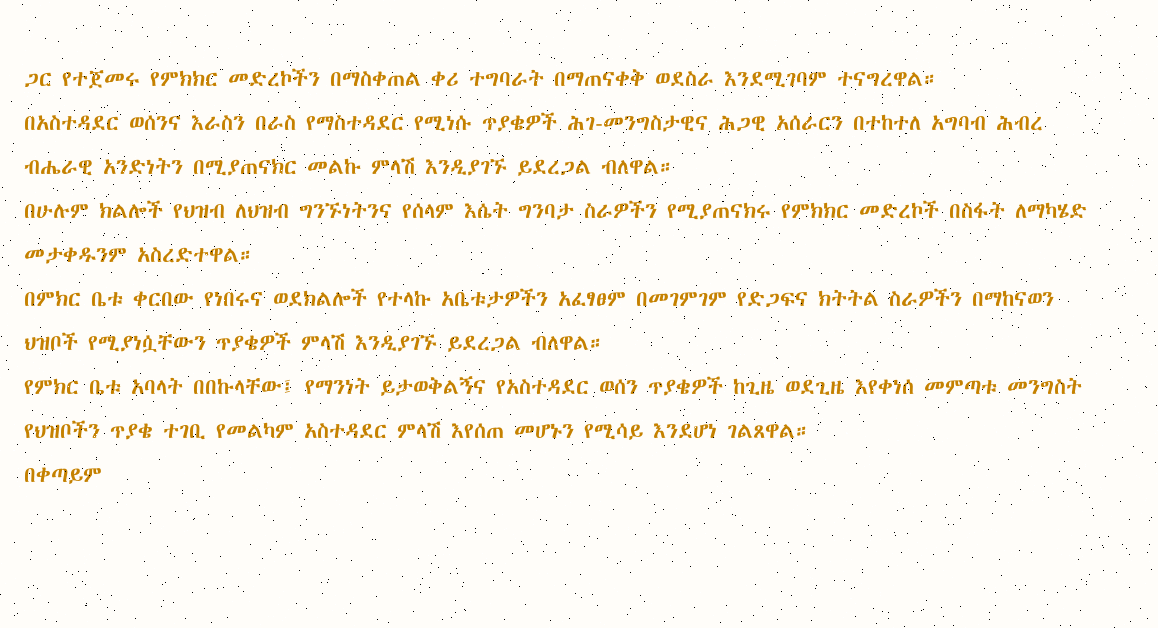ጋር የተጀመሩ የምክክር መድረኮችን በማስቀጠል ቀሪ ተግባራት በማጠናቀቅ ወደስራ እንደሚገባም ተናግረዋል።
በአስተዳደር ወሰንና እራስን በራስ የማስተዳደር የሚነሱ ጥያቄዎች ሕገ-መንግስታዊና ሕጋዊ አሰራርን በተከተለ አግባብ ሕብረ ብሔራዊ አንድነትን በሚያጠናክር መልኩ ምላሽ እንዲያገኙ ይደረጋል ብለዋል።
በሁሉም ክልሎች የህዝብ ለህዝብ ግንኙነትንና የሰላም እሴት ግንባታ ስራዎችን የሚያጠናክሩ የምክክር መድረኮች በስፋት ለማካሄድ መታቀዱንም አስረድተዋል።
በምክር ቤቱ ቀርበው የነበሩና ወደክልሎች የተላኩ አቤቱታዎችን አፈፃፀም በመገምገም የድጋፍና ክትትል ስራዎችን በማከናወን ህዝቦች የሚያነሷቸውን ጥያቄዎች ምላሽ እንዲያገኙ ይደረጋል ብለዋል።
የምክር ቤቱ አባላት በበኩላቸው፤ የማንነት ይታወቅልኝና የአስተዳደር ወሰን ጥያቄዎች ከጊዜ ወደጊዜ እየቀነሰ መምጣቱ መንግስት የህዝቦችን ጥያቄ ተገቢ የመልካም አስተዳደር ምላሽ እየሰጠ መሆኑን የሚሳይ እንደሆነ ገልጸዋል።
በቀጣይም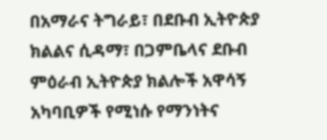በአማራና ትግራይ፣ በደቡብ ኢትዮጵያ ክልልና ሲዳማ፣ በጋምቤላና ደቡብ ምዕራብ ኢትዮጵያ ክልሎች አዋሳኝ አካባቢዎች የሚነሱ የማንነትና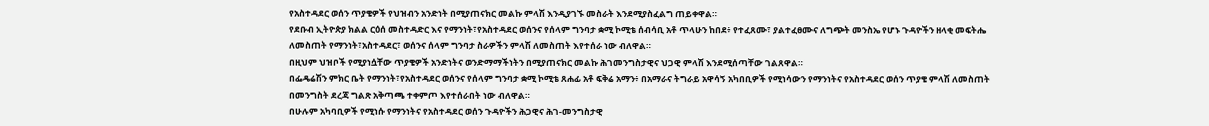የአስተዳደር ወሰን ጥያቄዎች የህዝብን አንድነት በሚያጠናክር መልኩ ምላሽ እንዲያገኙ መስራት እንደሚያስፈልግ ጠይቀዋል።
የደቡብ ኢትዮጵያ ክልል ርዕሰ መስተዳድር እና የማንነት፣የአስተዳደር ወሰንና የሰላም ግንባታ ቋሚ ኮሚቴ ሰብሳቢ አቶ ጥላሁን ከበደ፥ የተፈጸሙ፣ ያልተፈፀሙና ለግጭት መንስኤ የሆኑ ጉዳዮችን ዘላቂ መፍትሔ ለመስጠት የማንነት፣አስተዳደር፣ ወሰንና ሰላም ግንባታ ስራዎችን ምላሽ ለመስጠት እየተሰራ ነው ብለዋል።
በዚህም ህዝቦች የሚያነሷቸው ጥያቄዎች አንድነትና ወንድማማችነትን በሚያጠናክር መልኩ ሕገመንግስታዊና ህጋዊ ምላሽ እንደሚሰጣቸው ገልጸዋል።
በፌዴሬሽን ምክር ቤት የማንነት፣የአስተዳደር ወሰንና የሰላም ግንባታ ቋሚ ኮሚቴ ጸሐፊ አቶ ፍቅሬ አማን፥ በአማራና ትግራይ አዋሳኝ አካበቢዎች የሚነሳውን የማንነትና የአስተዳደር ወሰን ጥያቄ ምላሽ ለመስጠት በመንግስት ደረጃ ግልጽ አቅጣጫ ተቀምጦ እየተሰራበት ነው ብለዋል።
በሁሉም አካባቢዎች የሚነሱ የማንነትና የአስተዳደር ወሰን ጉዳዮችን ሕጋዊና ሕገ-መንግስታዊ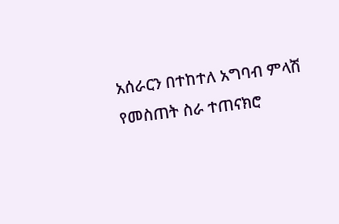አሰራርን በተከተለ አግባብ ምላሽ የመስጠት ስራ ተጠናክሮ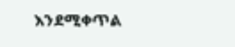እንደሚቀጥል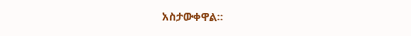አስታውቀዋል።